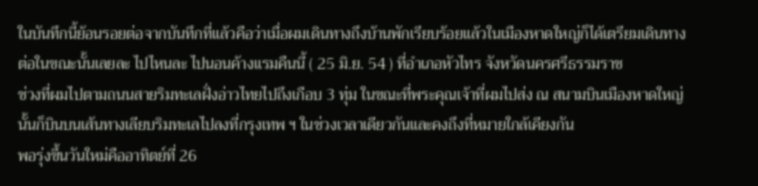ในบันทึกนี้ย้อนรอยต่อจากบันทึกที่แล้วคือว่าเมื่อผมเดินทางถึงบ้านพักเรียบร้อยแล้วในเมืองหาดใหญ่ก็ได้เตรียมเดินทางต่อในขณะนั้นเลยละ ไปไหนละ ไปนอนค้างแรมคืนนี้ ( 25 มิ.ย. 54 ) ที่อำเภอหัวไทร จังหวัดนครศรีธรรมราช
ช่วงที่ผมไปตามถนนสายริมทะเลฝั่งอ่าวไทยไปถึงเกือบ 3 ทุ่ม ในขณะที่พระคุณเจ้าที่ผมไปส่ง ณ สนามบินเมืองหาดใหญ่นั้นก็บินบนเส้นทางเลียบริมทะเลไปลงที่กรุงเทพ ฯ ในช่วงเวลาเดียวกันและคงถึงที่หมายใกล้เคียงกัน
พอรุ่งขึ้นวันใหม่คืออาทิตย์ที่ 26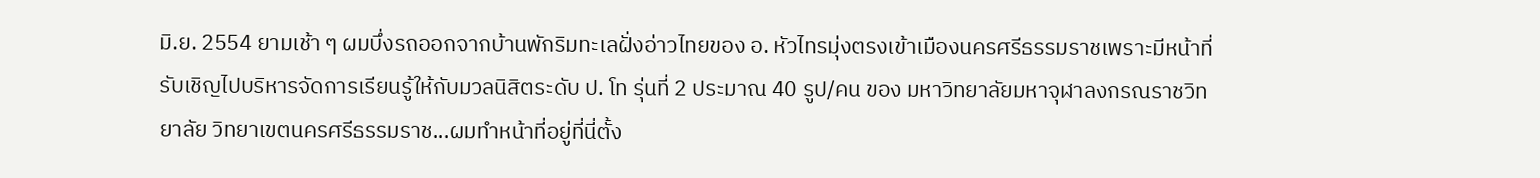มิ.ย. 2554 ยามเช้า ๆ ผมบึ่งรถออกจากบ้านพักริมทะเลฝั่งอ่าวไทยของ อ. หัวไทรมุ่งตรงเข้าเมืองนครศรีธรรมราชเพราะมีหน้าที่รับเชิญไปบริหารจัดการเรียนรู้ให้กับมวลนิสิตระดับ ป. โท รุ่นที่ 2 ประมาณ 40 รูป/คน ของ มหาวิทยาลัยมหาจุฬาลงกรณราชวิทยาลัย วิทยาเขตนครศรีธรรมราช...ผมทำหน้าที่อยู่ที่นี่ตั้ง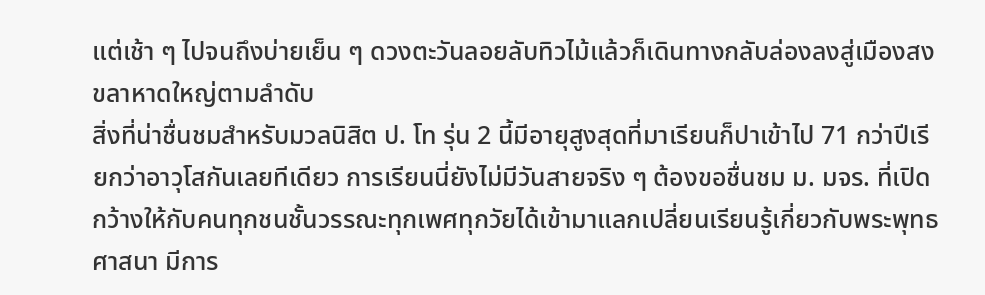แต่เช้า ๆ ไปจนถึงบ่ายเย็น ๆ ดวงตะวันลอยลับทิวไม้แล้วก็เดินทางกลับล่องลงสู่เมืองสงขลาหาดใหญ่ตามลำดับ
สิ่งที่น่าชื่นชมสำหรับมวลนิสิต ป. โท รุ่น 2 นี้มีอายุสูงสุดที่มาเรียนก็ปาเข้าไป 71 กว่าปีเรียกว่าอาวุโสกันเลยทีเดียว การเรียนนี่ยังไม่มีวันสายจริง ๆ ต้องขอชื่นชม ม. มจร. ที่เปิดกว้างให้กับคนทุกชนชั้นวรรณะทุกเพศทุกวัยได้เข้ามาแลกเปลี่ยนเรียนรู้เกี่ยวกับพระพุทธศาสนา มีการ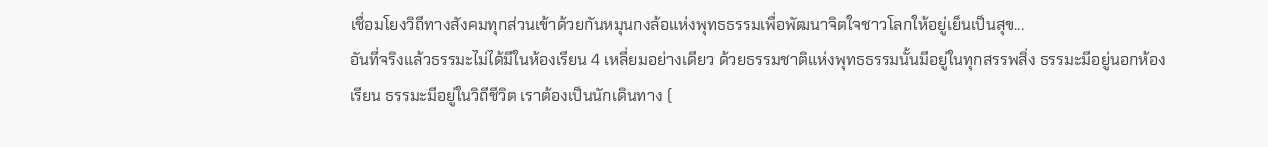เชื่อมโยงวิถีทางสังคมทุกส่วนเข้าด้วยกันหมุนกงล้อแห่งพุทธธรรมเพื่อพัฒนาจิตใจชาวโลกให้อยู่เย็นเป็นสุข...
อันที่จริงแล้วธรรมะไม่ได้มีในห้องเรียน 4 เหลี่ยมอย่างเดียว ด้วยธรรมชาติแห่งพุทธธรรมนั้นมีอยู่ในทุกสรรพสิ่ง ธรรมะมีอยู่นอกห้องเรียน ธรรมะมีอยู่ในวิถีชีวิต เราต้องเป็นนักเดินทาง (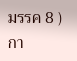มรรค 8 ) กา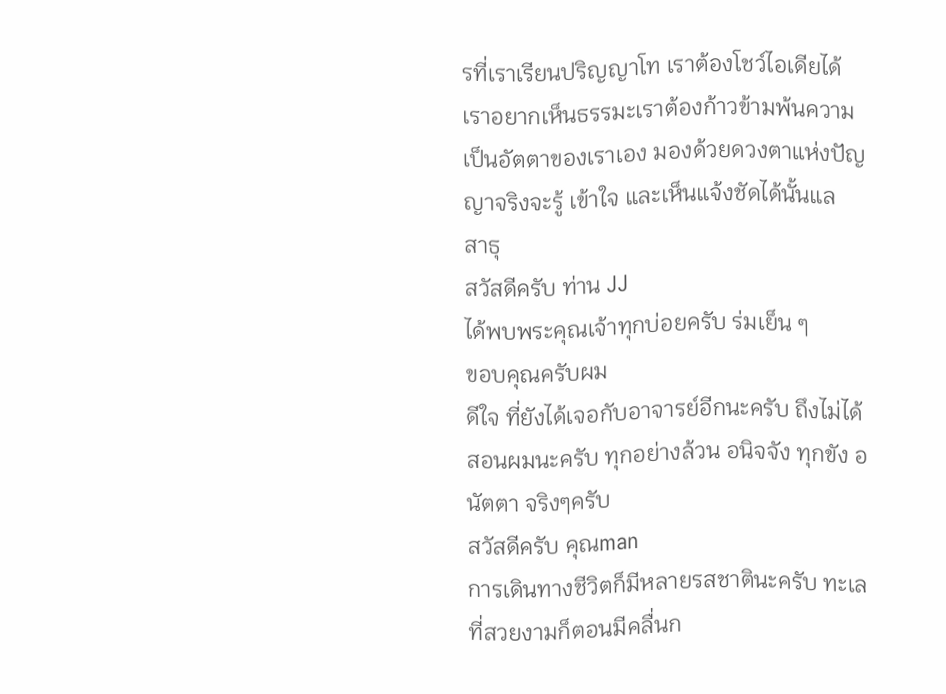รที่เราเรียนปริญญาโท เราต้องโชว์ไอเดียได้
เราอยากเห็นธรรมะเราต้องก้าวข้ามพ้นความเป็นอัตตาของเราเอง มองด้วยดวงตาแห่งปัญญาจริงจะรู้ เข้าใจ และเห็นแจ้งชัดได้นั้นแล
สาธุ
สวัสดีครับ ท่าน JJ
ได้พบพระคุณเจ้าทุกบ่อยครับ ร่มเย็น ๆ
ขอบคุณครับผม
ดีใจ ที่ยังได้เจอกับอาจารย์อีกนะครับ ถึงไม่ได้สอนผมนะครับ ทุกอย่างล้วน อนิจจัง ทุกขัง อนัตตา จริงๆครับ
สวัสดีครับ คุณman
การเดินทางชีวิตก็มีหลายรสชาตินะครับ ทะเลที่สวยงามก็ตอนมีคลื่นก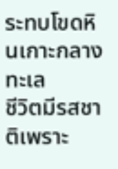ระทบโขดหินเกาะกลางทะเล
ชีวิตมีรสชาติเพราะ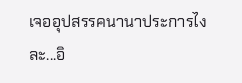เจออุปสรรคนานาประการไงละ...อิ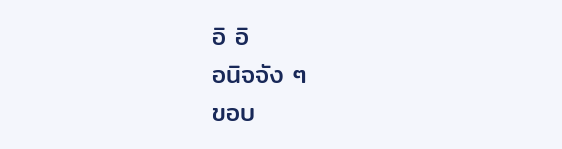อิ อิ
อนิจจัง ๆ
ขอบ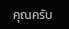คุณครับ